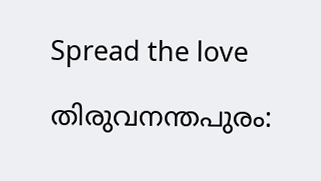Spread the love

തിരുവനന്തപുരം: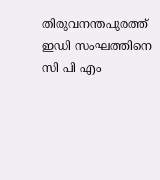തിരുവനന്തപുരത്ത് ഇഡി സംഘത്തിനെ സി പി എം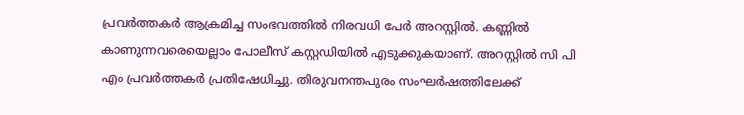പ്രവർത്തകർ ആക്രമിച്ച സംഭവത്തിൽ നിരവധി പേർ അറസ്റ്റിൽ. കണ്ണിൽ കാണുന്നവരെയെല്ലാം പോലീസ് കസ്റ്റഡിയിൽ എടുക്കുകയാണ്. അറസ്റ്റിൽ സി പി എം പ്രവർത്തകർ പ്രതിഷേധിച്ചു. തിരുവനന്തപുരം സംഘർഷത്തിലേക്ക്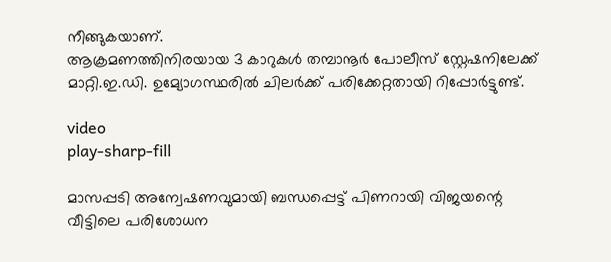നീങ്ങുകയാണ്.
ആക്രമണത്തിനിരയായ 3 കാറുകൾ തമ്പാനൂർ പോലീസ് സ്റ്റേഷനിലേക്ക് മാറ്റി.ഇ.ഡി. ഉമ്യോഗസ്ഥരിൽ ചിലർക്ക് പരിക്കേറ്റതായി റിപ്പോർട്ടുണ്ട്.

video
play-sharp-fill

മാസപ്പടി അന്വേഷണവുമായി ബന്ധപ്പെട്ട് പിണറായി വിജയന്റെ വീട്ടിലെ പരിശോധന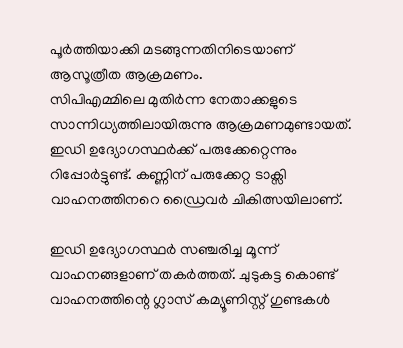പൂർത്തിയാക്കി മടങ്ങുന്നതിനിടെയാണ് ആസൂത്രീത ആക്രമണം.
സിപിഎമ്മിലെ മുതിർന്ന നേതാക്കളുടെ സാന്നിധ്യത്തിലായിരുന്നു ആക്രമണമുണ്ടായത്. ഇഡി ഉദ്യോഗസ്ഥർക്ക് പരുക്കേറ്റെന്നും റിപ്പോർട്ടുണ്ട്. കണ്ണിന് പരുക്കേറ്റ ടാക്സി വാഹനത്തിനറെ ഡ്രൈവർ ചികിത്സയിലാണ്.

ഇഡി ഉദ്യോഗസ്ഥർ സഞ്ചരിച്ച മൂന്ന് വാഹനങ്ങളാണ് തകർത്തത്. ചുടുകട്ട കൊണ്ട് വാഹനത്തിന്റെ ഗ്ലാസ് കമ്യൂണിസ്റ്റ് ഗുണ്ടകള്‍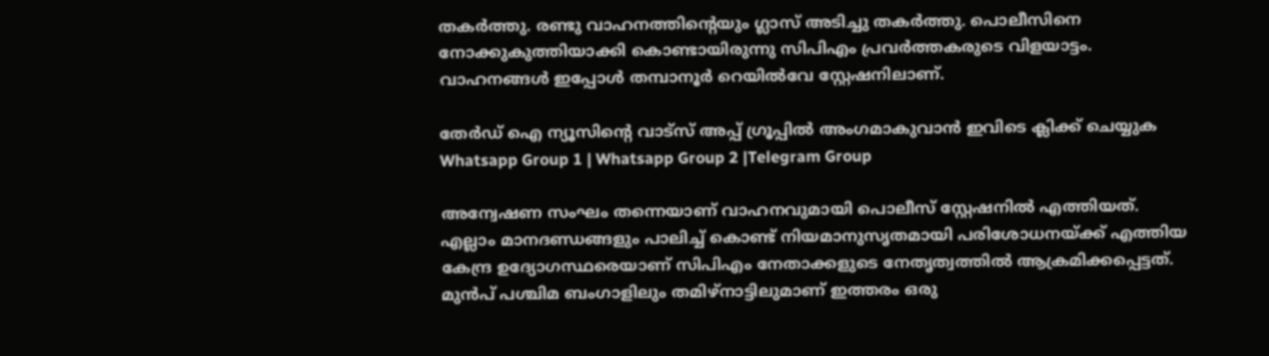തകർത്തു. രണ്ടു വാഹനത്തിന്റെയും ഗ്ലാസ് അടിച്ചു തകർത്തു. പൊലീസിനെ നോക്കുകുത്തിയാക്കി കൊണ്ടായിരുന്നു സിപിഎം പ്രവർത്തകരുടെ വിളയാട്ടം. വാഹനങ്ങള്‍ ഇപ്പോള്‍ തമ്പാനൂർ റെയില്‍വേ സ്റ്റേഷനിലാണ്.

തേർഡ് ഐ ന്യൂസിന്റെ വാട്സ് അപ്പ് ഗ്രൂപ്പിൽ അംഗമാകുവാൻ ഇവിടെ ക്ലിക്ക് ചെയ്യുക
Whatsapp Group 1 | Whatsapp Group 2 |Telegram Group

അന്വേഷണ സംഘം തന്നെയാണ് വാഹനവുമായി പൊലീസ് സ്റ്റേഷനില്‍ എത്തിയത്.
എല്ലാം മാനദണ്ഡങ്ങളും പാലിച്ച്‌ കൊണ്ട് നിയമാനുസൃതമായി പരിശോധനയ്‌ക്ക് എത്തിയ കേന്ദ്ര ഉദ്യോഗസ്ഥരെയാണ് സിപിഎം നേതാക്കളുടെ നേതൃത്വത്തില്‍ ആക്രമിക്കപ്പെട്ടത്. മുൻപ് പശ്ചിമ ബംഗാളിലും തമിഴ്നാട്ടിലുമാണ് ഇത്തരം ഒരു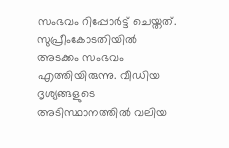സംഭവം റിപ്പോർട്ട് ചെയ്തത്. സുപ്രീംകോടതിയില്‍ അടക്കം സംഭവം എത്തിയിരുന്നു. വീഡിയ ദൃശ്യങ്ങളുടെ അടിസ്ഥാനത്തില്‍ വലിയ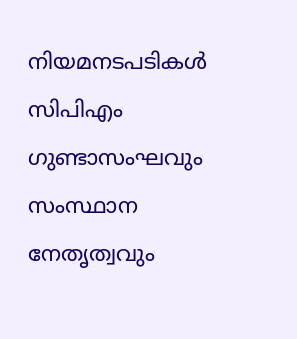നിയമനടപടികള്‍ സിപിഎം ഗുണ്ടാസംഘവും സംസ്ഥാന നേതൃത്വവും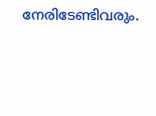നേരിടേണ്ടിവരും.